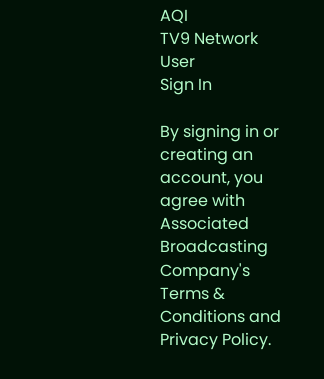AQI
TV9 Network
User
Sign In

By signing in or creating an account, you agree with Associated Broadcasting Company's Terms & Conditions and Privacy Policy.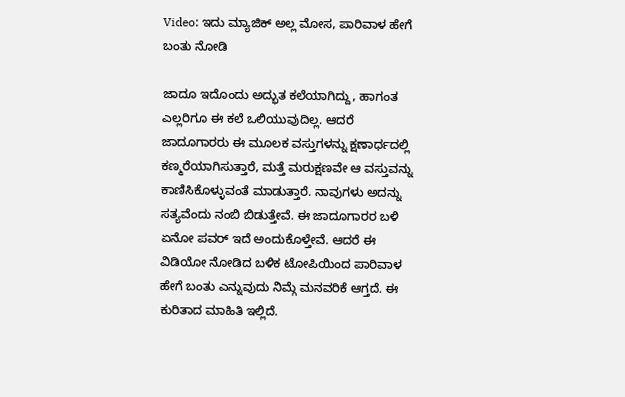Video: ಇದು ಮ್ಯಾಜಿಕ್ ಅಲ್ಲ ಮೋಸ, ಪಾರಿವಾಳ ಹೇಗೆ ಬಂತು ನೋಡಿ

ಜಾದೂ ಇದೊಂದು ಅದ್ಭುತ ಕಲೆಯಾಗಿದ್ದು, ಹಾಗಂತ ಎಲ್ಲರಿಗೂ ಈ ಕಲೆ ಒಲಿಯುವುದಿಲ್ಲ. ಆದರೆ ಜಾದೂಗಾರರು ಈ ಮೂಲಕ ವಸ್ತುಗಳನ್ನು ಕ್ಷಣಾರ್ಧದಲ್ಲಿ ಕಣ್ಮರೆಯಾಗಿಸುತ್ತಾರೆ, ಮತ್ತೆ ಮರುಕ್ಷಣವೇ ಆ ವಸ್ತುವನ್ನು ಕಾಣಿಸಿಕೊಳ್ಳುವಂತೆ ಮಾಡುತ್ತಾರೆ. ನಾವುಗಳು ಅದನ್ನು ಸತ್ಯವೆಂದು ನಂಬಿ ಬಿಡುತ್ತೇವೆ. ಈ ಜಾದೂಗಾರರ ಬಳಿ ಏನೋ ಪವರ್ ಇದೆ ಅಂದುಕೊಳ್ತೇವೆ. ಆದರೆ ಈ ವಿಡಿಯೋ ನೋಡಿದ ಬಳಿಕ ಟೋಪಿಯಿಂದ ಪಾರಿವಾಳ ಹೇಗೆ ಬಂತು ಎನ್ನುವುದು ನಿಮ್ಗೆ ಮನವರಿಕೆ ಆಗ್ತದೆ. ಈ ಕುರಿತಾದ ಮಾಹಿತಿ ಇಲ್ಲಿದೆ.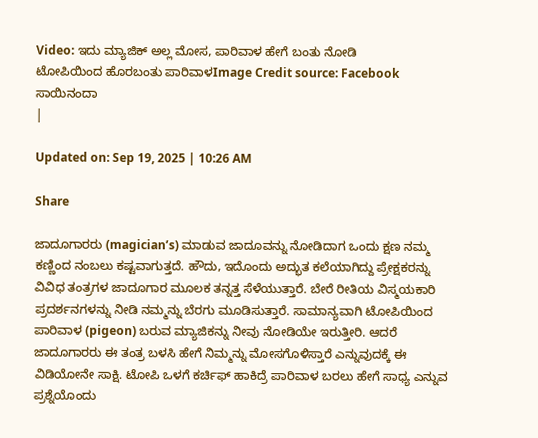Video: ಇದು ಮ್ಯಾಜಿಕ್ ಅಲ್ಲ ಮೋಸ, ಪಾರಿವಾಳ ಹೇಗೆ ಬಂತು ನೋಡಿ
ಟೋಪಿಯಿಂದ ಹೊರಬಂತು ಪಾರಿವಾಳImage Credit source: Facebook
ಸಾಯಿನಂದಾ
|

Updated on: Sep 19, 2025 | 10:26 AM

Share

ಜಾದೂಗಾರರು (magician’s) ಮಾಡುವ ಜಾದೂವನ್ನು ನೋಡಿದಾಗ ಒಂದು ಕ್ಷಣ ನಮ್ಮ ಕಣ್ಣಿಂದ ನಂಬಲು ಕಷ್ಟವಾಗುತ್ತದೆ. ಹೌದು, ಇದೊಂದು ಅದ್ಭುತ ಕಲೆಯಾಗಿದ್ದು ಪ್ರೇಕ್ಷಕರನ್ನು ವಿವಿಧ ತಂತ್ರಗಳ ಜಾದೂಗಾರ ಮೂಲಕ ತನ್ನತ್ತ ಸೆಳೆಯುತ್ತಾರೆ. ಬೇರೆ ರೀತಿಯ ವಿಸ್ಮಯಕಾರಿ ಪ್ರದರ್ಶನಗಳನ್ನು ನೀಡಿ ನಮ್ಮನ್ನು ಬೆರಗು ಮೂಡಿಸುತ್ತಾರೆ. ಸಾಮಾನ್ಯವಾಗಿ ಟೋಪಿಯಿಂದ ಪಾರಿವಾಳ (pigeon) ಬರುವ ಮ್ಯಾಜಿಕನ್ನು ನೀವು ನೋಡಿಯೇ ಇರುತ್ತೀರಿ. ಆದರೆ ಜಾದೂಗಾರರು ಈ ತಂತ್ರ ಬಳಸಿ ಹೇಗೆ ನಿಮ್ಮನ್ನು ಮೋಸಗೊಳಿಸ್ತಾರೆ ಎನ್ನುವುದಕ್ಕೆ ಈ ವಿಡಿಯೋನೇ ಸಾಕ್ಷಿ. ಟೋಪಿ ಒಳಗೆ ಕರ್ಚಿಫ್ ಹಾಕಿದ್ರೆ ಪಾರಿವಾಳ ಬರಲು ಹೇಗೆ ಸಾಧ್ಯ ಎನ್ನುವ ಪ್ರಶ್ನೆಯೊಂದು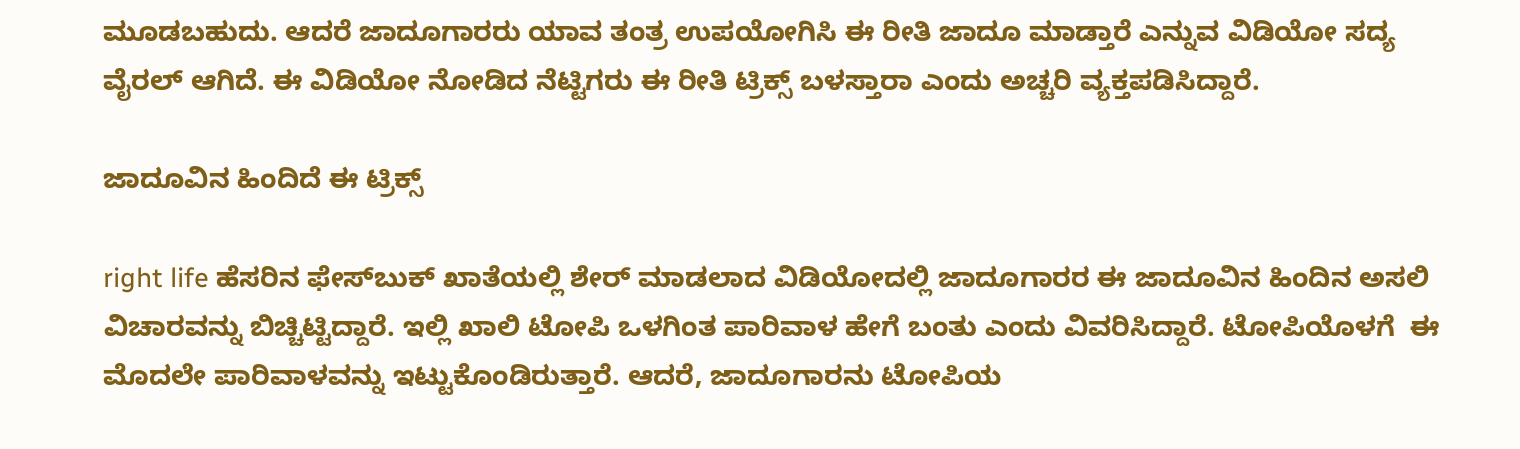ಮೂಡಬಹುದು. ಆದರೆ ಜಾದೂಗಾರರು ಯಾವ ತಂತ್ರ ಉಪಯೋಗಿಸಿ ಈ ರೀತಿ ಜಾದೂ ಮಾಡ್ತಾರೆ ಎನ್ನುವ ವಿಡಿಯೋ ಸದ್ಯ ವೈರಲ್ ಆಗಿದೆ. ಈ ವಿಡಿಯೋ ನೋಡಿದ ನೆಟ್ಟಿಗರು ಈ ರೀತಿ ಟ್ರಿಕ್ಸ್ ಬಳಸ್ತಾರಾ ಎಂದು ಅಚ್ಚರಿ ವ್ಯಕ್ತಪಡಿಸಿದ್ದಾರೆ.

ಜಾದೂವಿನ ಹಿಂದಿದೆ ಈ ಟ್ರಿಕ್ಸ್

right life ಹೆಸರಿನ ಫೇಸ್‌ಬುಕ್‌ ಖಾತೆಯಲ್ಲಿ ಶೇರ್‌ ಮಾಡಲಾದ ವಿಡಿಯೋದಲ್ಲಿ ಜಾದೂಗಾರರ ಈ ಜಾದೂವಿನ ಹಿಂದಿನ ಅಸಲಿ ವಿಚಾರವನ್ನು ಬಿಚ್ಚಿಟ್ಟಿದ್ದಾರೆ. ಇಲ್ಲಿ ಖಾಲಿ ಟೋಪಿ ಒಳಗಿಂತ ಪಾರಿವಾಳ ಹೇಗೆ ಬಂತು ಎಂದು ವಿವರಿಸಿದ್ದಾರೆ. ಟೋಪಿಯೊಳಗೆ  ಈ ಮೊದಲೇ ಪಾರಿವಾಳವನ್ನು ಇಟ್ಟುಕೊಂಡಿರುತ್ತಾರೆ. ಆದರೆ, ಜಾದೂಗಾರನು ಟೋಪಿಯ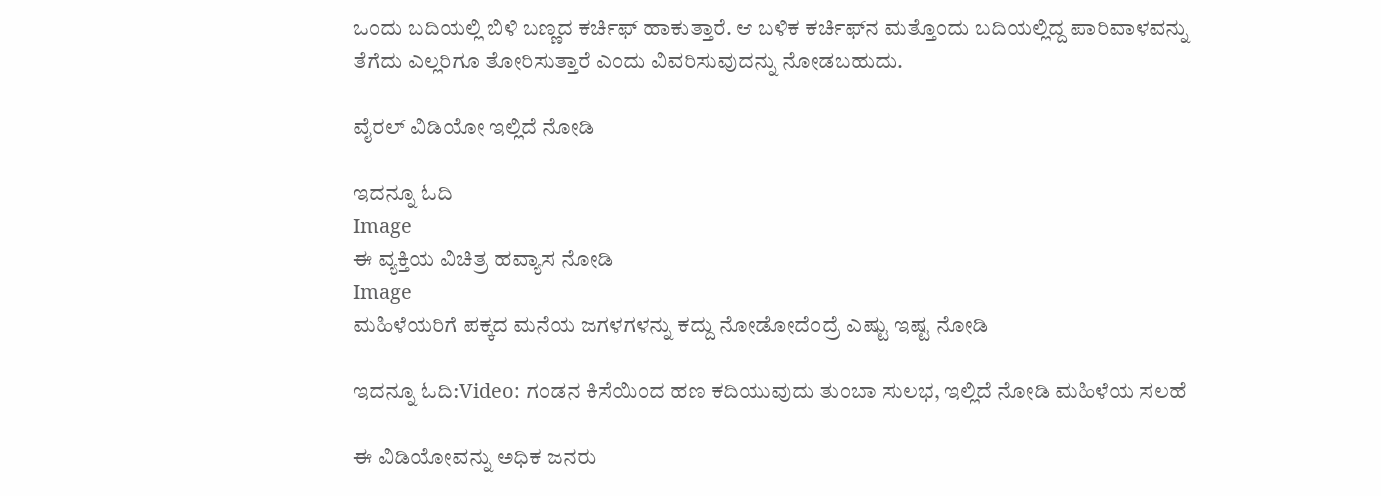ಒಂದು ಬದಿಯಲ್ಲಿ ಬಿಳಿ ಬಣ್ಣದ ಕರ್ಚಿಫ್ ಹಾಕುತ್ತಾರೆ. ಆ ಬಳಿಕ ಕರ್ಚಿಫ್‌ನ ಮತ್ತೊಂದು ಬದಿಯಲ್ಲಿದ್ದ ಪಾರಿವಾಳವನ್ನು ತೆಗೆದು ಎಲ್ಲರಿಗೂ ತೋರಿಸುತ್ತಾರೆ ಎಂದು ವಿವರಿಸುವುದನ್ನು ನೋಡಬಹುದು.

ವೈರಲ್ ವಿಡಿಯೋ ಇಲ್ಲಿದೆ ನೋಡಿ

ಇದನ್ನೂ ಓದಿ
Image
ಈ ವ್ಯಕ್ತಿಯ ವಿಚಿತ್ರ ಹವ್ಯಾಸ ನೋಡಿ
Image
ಮಹಿಳೆಯರಿಗೆ ಪಕ್ಕದ ಮನೆಯ ಜಗಳಗಳನ್ನು ಕದ್ದು ನೋಡೋದೆಂದ್ರೆ ಎಷ್ಟು ಇಷ್ಟ ನೋಡಿ

ಇದನ್ನೂ ಓದಿ:Video: ಗಂಡನ ಕಿಸೆಯಿಂದ ಹಣ ಕದಿಯುವುದು ತುಂಬಾ ಸುಲಭ, ಇಲ್ಲಿದೆ ನೋಡಿ ಮಹಿಳೆಯ ಸಲಹೆ

ಈ ವಿಡಿಯೋವನ್ನು ಅಧಿಕ ಜನರು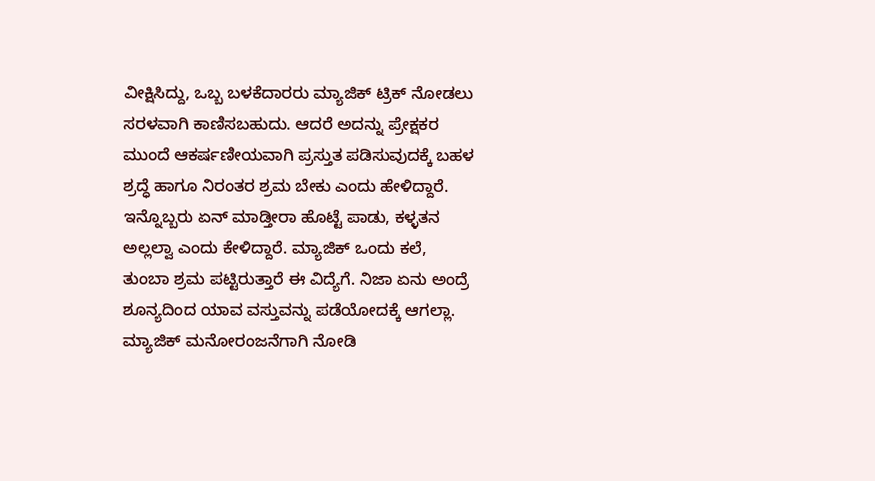ವೀಕ್ಷಿಸಿದ್ದು, ಒಬ್ಬ ಬಳಕೆದಾರರು ಮ್ಯಾಜಿಕ್ ಟ್ರಿಕ್ ನೋಡಲು ಸರಳವಾಗಿ ಕಾಣಿಸಬಹುದು. ಆದರೆ ಅದನ್ನು ಪ್ರೇಕ್ಷಕರ ಮುಂದೆ ಆಕರ್ಷಣೀಯವಾಗಿ ಪ್ರಸ್ತುತ ಪಡಿಸುವುದಕ್ಕೆ ಬಹಳ ಶ್ರದ್ಧೆ ಹಾಗೂ ನಿರಂತರ ಶ್ರಮ ಬೇಕು ಎಂದು ಹೇಳಿದ್ದಾರೆ. ಇನ್ನೊಬ್ಬರು ಏನ್ ಮಾಡ್ತೀರಾ ಹೊಟ್ಟೆ ಪಾಡು, ಕಳ್ಳತನ ಅಲ್ಲಲ್ವಾ ಎಂದು ಕೇಳಿದ್ದಾರೆ. ಮ್ಯಾಜಿಕ್ ಒಂದು ಕಲೆ, ತುಂಬಾ ಶ್ರಮ ಪಟ್ಟಿರುತ್ತಾರೆ ಈ ವಿದ್ಯೆಗೆ. ನಿಜಾ ಏನು ಅಂದ್ರೆ ಶೂನ್ಯದಿಂದ ಯಾವ ವಸ್ತುವನ್ನು ಪಡೆಯೋದಕ್ಕೆ ಆಗಲ್ಲಾ. ಮ್ಯಾಜಿಕ್ ಮನೋರಂಜನೆಗಾಗಿ ನೋಡಿ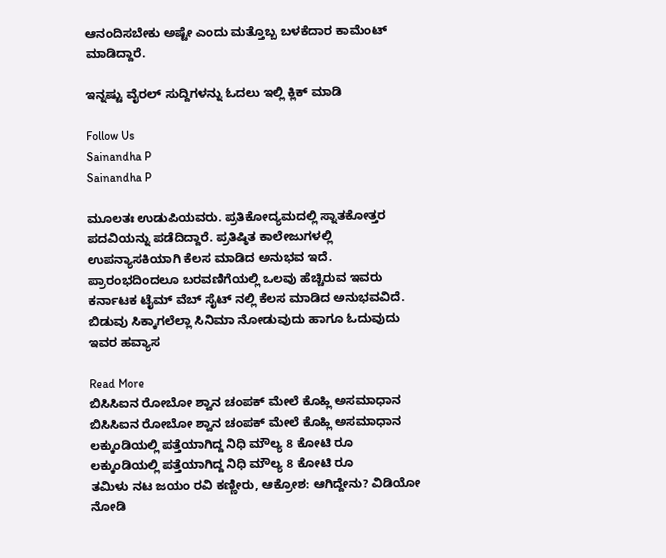ಆನಂದಿಸಬೇಕು ಅಷ್ಟೇ ಎಂದು ಮತ್ತೊಬ್ಬ ಬಳಕೆದಾರ ಕಾಮೆಂಟ್ ಮಾಡಿದ್ದಾರೆ.

ಇನ್ನಷ್ಟು ವೈರಲ್ ಸುದ್ದಿಗಳನ್ನು ಓದಲು ಇಲ್ಲಿ ಕ್ಲಿಕ್ ಮಾಡಿ

Follow Us
Sainandha P
Sainandha P

ಮೂಲತಃ ಉಡುಪಿಯವರು. ಪ್ರತಿಕೋದ್ಯಮದಲ್ಲಿ ಸ್ನಾತಕೋತ್ತರ ಪದವಿಯನ್ನು ಪಡೆದಿದ್ದಾರೆ. ಪ್ರತಿಷ್ಠಿತ ಕಾಲೇಜುಗಳಲ್ಲಿ ಉಪನ್ಯಾಸಕಿಯಾಗಿ ಕೆಲಸ ಮಾಡಿದ ಅನುಭವ ಇದೆ. ಪ್ರಾರಂಭದಿಂದಲೂ ಬರವಣಿಗೆಯಲ್ಲಿ ಒಲವು ಹೆಚ್ಚಿರುವ ಇವರು ಕರ್ನಾಟಕ ಟೈಮ್ ವೆಬ್ ಸೈಟ್ ನಲ್ಲಿ ಕೆಲಸ ಮಾಡಿದ ಅನುಭವವಿದೆ. ಬಿಡುವು ಸಿಕ್ಕಾಗಲೆಲ್ಲಾ ಸಿನಿಮಾ ನೋಡುವುದು ಹಾಗೂ ಓದುವುದು ಇವರ ಹವ್ಯಾಸ

Read More
ಬಿಸಿಸಿಐನ ರೋಬೋ ಶ್ವಾನ ಚಂಪಕ್ ಮೇಲೆ ಕೊಹ್ಲಿ ಅಸಮಾಧಾನ
ಬಿಸಿಸಿಐನ ರೋಬೋ ಶ್ವಾನ ಚಂಪಕ್ ಮೇಲೆ ಕೊಹ್ಲಿ ಅಸಮಾಧಾನ
ಲಕ್ಕುಂಡಿಯಲ್ಲಿ ಪತ್ತೆಯಾಗಿದ್ದ ನಿಧಿ ಮೌಲ್ಯ 8 ಕೋಟಿ ರೂ
ಲಕ್ಕುಂಡಿಯಲ್ಲಿ ಪತ್ತೆಯಾಗಿದ್ದ ನಿಧಿ ಮೌಲ್ಯ 8 ಕೋಟಿ ರೂ
ತಮಿಳು ನಟ ಜಯಂ ರವಿ ಕಣ್ಣೀರು, ಆಕ್ರೋಶ: ಆಗಿದ್ದೇನು? ವಿಡಿಯೋ ನೋಡಿ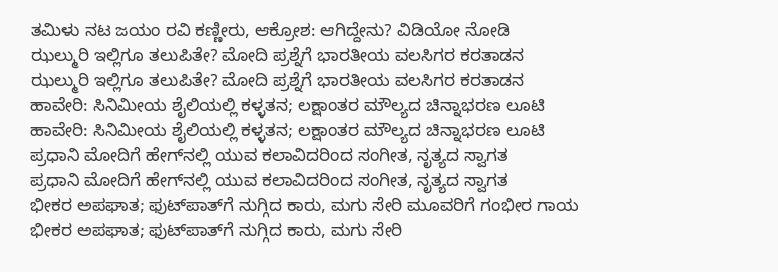ತಮಿಳು ನಟ ಜಯಂ ರವಿ ಕಣ್ಣೀರು, ಆಕ್ರೋಶ: ಆಗಿದ್ದೇನು? ವಿಡಿಯೋ ನೋಡಿ
ಝಲ್ಮುರಿ ಇಲ್ಲಿಗೂ ತಲುಪಿತೇ? ಮೋದಿ ಪ್ರಶ್ನೆಗೆ ಭಾರತೀಯ ವಲಸಿಗರ ಕರತಾಡನ
ಝಲ್ಮುರಿ ಇಲ್ಲಿಗೂ ತಲುಪಿತೇ? ಮೋದಿ ಪ್ರಶ್ನೆಗೆ ಭಾರತೀಯ ವಲಸಿಗರ ಕರತಾಡನ
ಹಾವೇರಿ: ಸಿನಿಮೀಯ ಶೈಲಿಯಲ್ಲಿ ಕಳ್ಳತನ; ಲಕ್ಷಾಂತರ ಮೌಲ್ಯದ ಚಿನ್ನಾಭರಣ ಲೂಟಿ
ಹಾವೇರಿ: ಸಿನಿಮೀಯ ಶೈಲಿಯಲ್ಲಿ ಕಳ್ಳತನ; ಲಕ್ಷಾಂತರ ಮೌಲ್ಯದ ಚಿನ್ನಾಭರಣ ಲೂಟಿ
ಪ್ರಧಾನಿ ಮೋದಿಗೆ ಹೇಗ್‌ನಲ್ಲಿ ಯುವ ಕಲಾವಿದರಿಂದ ಸಂಗೀತ, ನೃತ್ಯದ ಸ್ವಾಗತ
ಪ್ರಧಾನಿ ಮೋದಿಗೆ ಹೇಗ್‌ನಲ್ಲಿ ಯುವ ಕಲಾವಿದರಿಂದ ಸಂಗೀತ, ನೃತ್ಯದ ಸ್ವಾಗತ
ಭೀಕರ ಅಪಘಾತ; ಫುಟ್‌ಪಾತ್‌ಗೆ ನುಗ್ಗಿದ ಕಾರು, ಮಗು ಸೇರಿ ಮೂವರಿಗೆ ಗಂಭೀರ ಗಾಯ
ಭೀಕರ ಅಪಘಾತ; ಫುಟ್‌ಪಾತ್‌ಗೆ ನುಗ್ಗಿದ ಕಾರು, ಮಗು ಸೇರಿ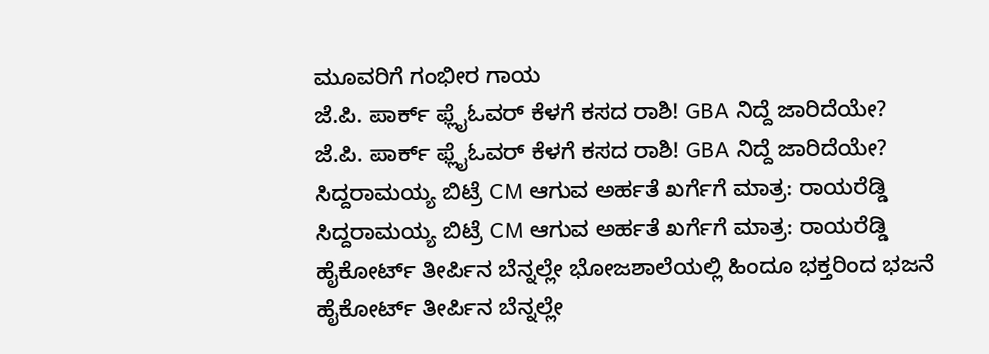ಮೂವರಿಗೆ ಗಂಭೀರ ಗಾಯ
ಜೆ.ಪಿ. ಪಾರ್ಕ್ ಫ್ಲೈಓವರ್ ಕೆಳಗೆ ಕಸದ ರಾಶಿ! GBA ನಿದ್ದೆ ಜಾರಿದೆಯೇ?
ಜೆ.ಪಿ. ಪಾರ್ಕ್ ಫ್ಲೈಓವರ್ ಕೆಳಗೆ ಕಸದ ರಾಶಿ! GBA ನಿದ್ದೆ ಜಾರಿದೆಯೇ?
ಸಿದ್ದರಾಮಯ್ಯ ಬಿಟ್ರೆ CM ಆಗುವ ಅರ್ಹತೆ ಖರ್ಗೆಗೆ ಮಾತ್ರ: ರಾಯರೆಡ್ಡಿ
ಸಿದ್ದರಾಮಯ್ಯ ಬಿಟ್ರೆ CM ಆಗುವ ಅರ್ಹತೆ ಖರ್ಗೆಗೆ ಮಾತ್ರ: ರಾಯರೆಡ್ಡಿ
ಹೈಕೋರ್ಟ್ ತೀರ್ಪಿನ ಬೆನ್ನಲ್ಲೇ ಭೋಜಶಾಲೆಯಲ್ಲಿ ಹಿಂದೂ ಭಕ್ತರಿಂದ ಭಜನೆ
ಹೈಕೋರ್ಟ್ ತೀರ್ಪಿನ ಬೆನ್ನಲ್ಲೇ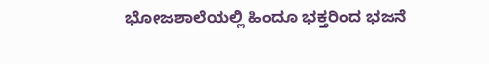ಭೋಜಶಾಲೆಯಲ್ಲಿ ಹಿಂದೂ ಭಕ್ತರಿಂದ ಭಜನೆ